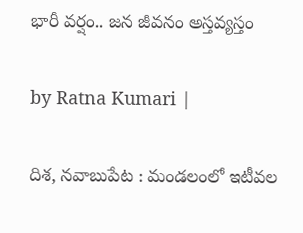భారీ వర్షం.. జన జీవనం అస్తవ్యస్తం

by Ratna Kumari |

దిశ, నవాబుపేట : మండలంలో ఇటీవల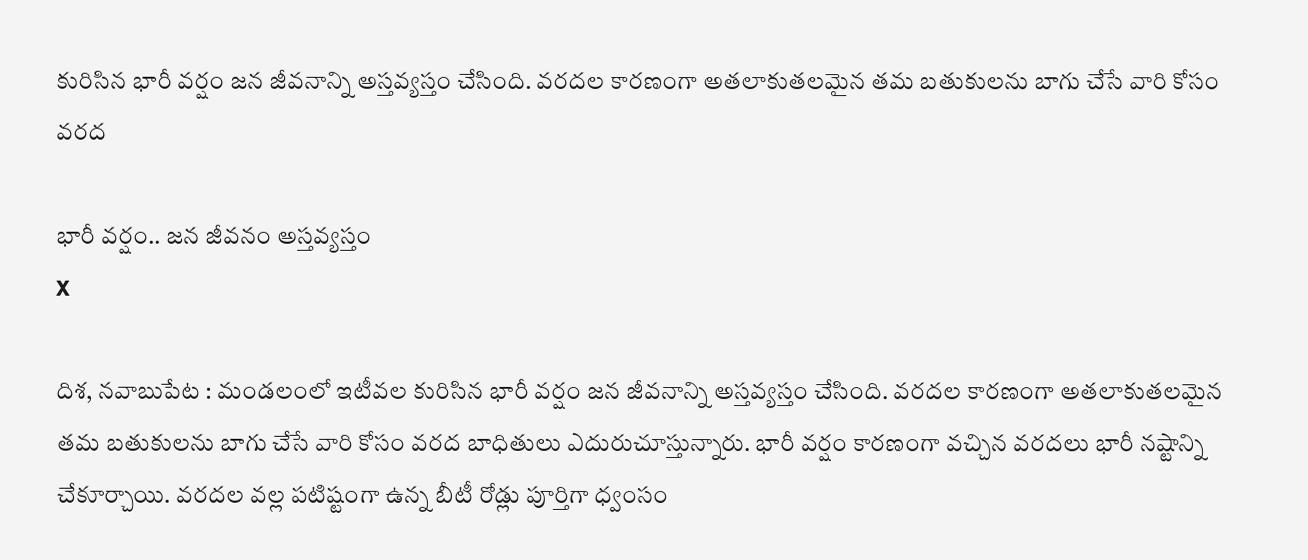కురిసిన భారీ వర్షం జన జీవనాన్ని అస్తవ్యస్తం చేసింది. వరదల కారణంగా అతలాకుతలమైన తమ బతుకులను బాగు చేసే వారి కోసం వరద

భారీ వర్షం.. జన జీవనం అస్తవ్యస్తం
X

దిశ, నవాబుపేట : మండలంలో ఇటీవల కురిసిన భారీ వర్షం జన జీవనాన్ని అస్తవ్యస్తం చేసింది. వరదల కారణంగా అతలాకుతలమైన తమ బతుకులను బాగు చేసే వారి కోసం వరద బాధితులు ఎదురుచూస్తున్నారు. భారీ వర్షం కారణంగా వచ్చిన వరదలు భారీ నష్టాన్ని చేకూర్చాయి. వరదల వల్ల పటిష్టంగా ఉన్న బీటీ రోడ్లు పూర్తిగా ధ్వంసం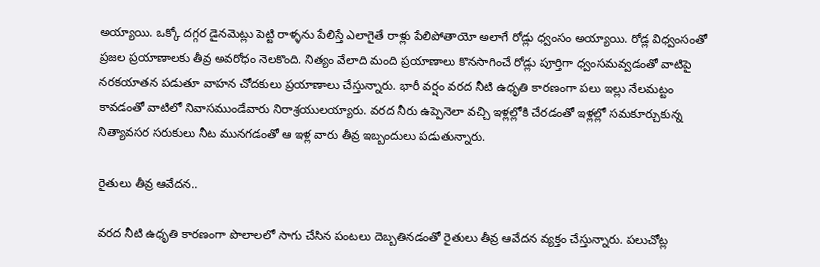అయ్యాయి. ఒక్కో దగ్గర డైనమెట్లు పెట్టి రాళ్ళను పేలిస్తే ఎలాగైతే రాళ్లు పేలిపోతాయో అలాగే రోడ్లు ధ్వంసం అయ్యాయి. రోడ్ల విధ్వంసంతో ప్రజల ప్రయాణాలకు తీవ్ర అవరోధం నెలకొంది. నిత్యం వేలాది మంది ప్రయాణాలు కొనసాగించే రోడ్లు పూర్తిగా ధ్వంసమవ్వ‌డంతో వాటిపై నరకయాతన పడుతూ వాహన చోదకులు ప్రయాణాలు చేస్తున్నారు. భారీ వర్షం వరద నీటి ఉధృతి కారణంగా పలు ఇల్లు నేలమట్టం కావడంతో వాటిలో నివాసముండేవారు నిరాశ్రయులయ్యారు. వరద నీరు ఉప్పెనెలా వచ్చి ఇళ్లల్లోకి చేరడంతో ఇళ్లల్లో సమకూర్చుకున్న నిత్యావసర సరుకులు నీట మునగడంతో ఆ ఇళ్ల వారు తీవ్ర ఇబ్బందులు పడుతున్నారు.

రైతులు తీవ్ర ఆవేద‌న‌..

వరద నీటి ఉధృతి కారణంగా పొలాలలో సాగు చేసిన పంటలు దెబ్బతినడంతో రైతులు తీవ్ర ఆవేదన వ్యక్తం చేస్తున్నారు. పలుచోట్ల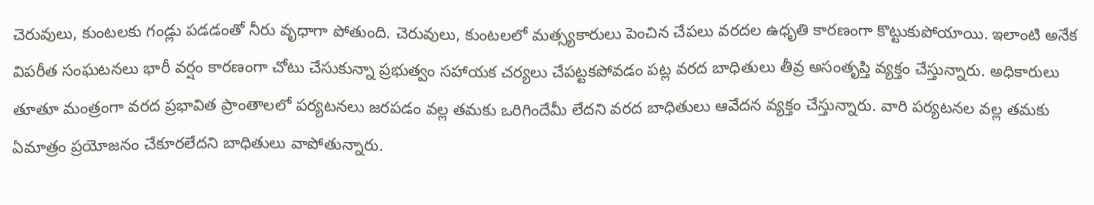చెరువులు, కుంటలకు గండ్లు పడడంతో నీరు వృధాగా పోతుంది. చెరువులు, కుంటలలో మత్స్యకారులు పెంచిన చేపలు వరదల ఉధృతి కారణంగా కొట్టుకుపోయాయి. ఇలాంటి అనేక విపరీత సంఘటనలు భారీ వర్షం కారణంగా చోటు చేసుకున్నా ప్రభుత్వం సహాయక చర్యలు చేపట్టకపోవడం పట్ల వరద బాధితులు తీవ్ర అసంతృప్తి వ్యక్తం చేస్తున్నారు. అధికారులు తూతూ మంత్రంగా వరద ప్రభావిత ప్రాంతాలలో పర్యటనలు జరపడం వల్ల తమకు ఒరిగిందేమీ లేదని వరద బాధితులు ఆవేదన వ్యక్తం చేస్తున్నారు. వారి పర్యటనల వల్ల తమకు ఏమాత్రం ప్రయోజనం చేకూరలేదని బాధితులు వాపోతున్నారు.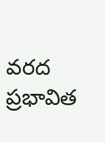వరద ప్రభావిత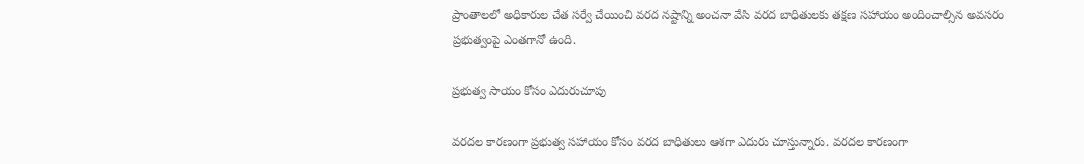ప్రాంతాలలో అధికారుల చేత సర్వే చేయించి వరద నష్టాన్ని అంచనా వేసి వరద బాధితులకు తక్షణ సహాయం అందించాల్సిన అవసరం ప్రభుత్వంపై ఎంతగానో ఉంది.

ప్ర‌భుత్వ సాయం కోసం ఎదురుచూపు

వరదల కారణంగా ప్రభుత్వ సహాయం కోసం వరద బాధితులు ఆశగా ఎదురు చూస్తున్నారు. వరదల కారణంగా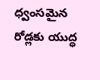ధ్వంసమైన రోడ్లకు యుద్ధ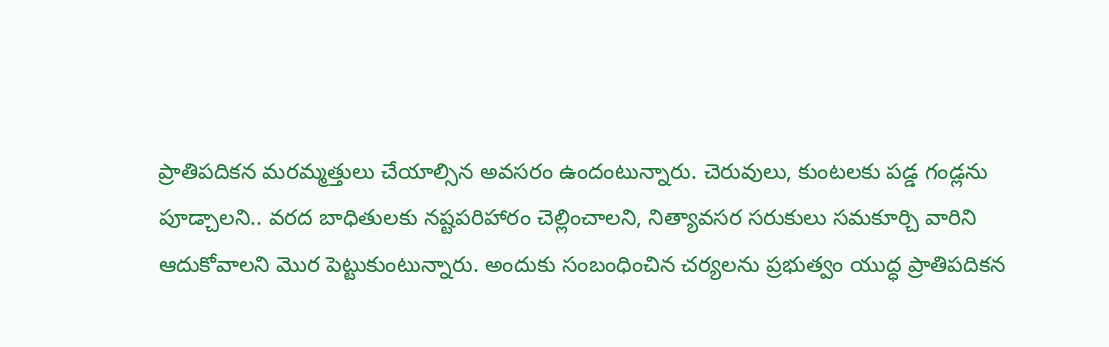ప్రాతిపదికన మరమ్మత్తులు చేయాల్సిన అవసరం ఉందంటున్నారు. చెరువులు, కుంటలకు పడ్డ గండ్లను పూడ్చాలని.. వరద బాధితులకు నష్టపరిహారం చెల్లించాల‌ని, నిత్యావసర సరుకులు సమకూర్చి వారిని ఆదుకోవాల‌ని మొర‌ పెట్టుకుంటున్నారు. అందుకు సంబంధించిన చర్యలను ప్రభుత్వం యుద్ధ ప్రాతిపదికన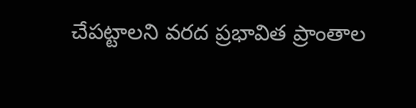చేపట్టాలని వరద ప్రభావిత ప్రాంతాల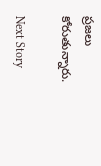ప్రజలు కోరుతున్నారు.

Next Story